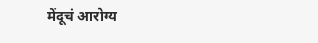मेंदूचं आरोग्य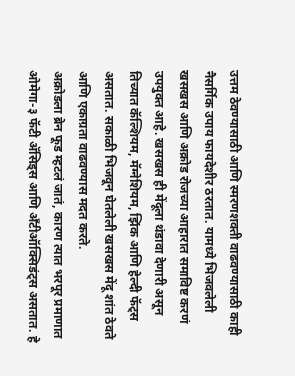उत्तम ठेवण्यासाठी आणि स्मरणशक्ती वाढवण्यासाठी काही नैसर्गिक उपाय फायदेशीर ठरतात. यामध्ये भिजवलेली खसखस आणि अक्रोड रोजच्या आहारात समाविष्ट करणं उपयुक्त आहे. खसखस ही मेंदूला थंडावा देणारी असून तिच्यात कॅल्शियम, मॅग्नेशियम, झिंक आणि हेल्दी फॅट्स असतात. सकाळी भिजवून घेतलेली खसखस मेंदू शांत ठेवते आणि एकाग्रता वाढवण्यास मदत करते.
अक्रोडला ब्रेन फूड म्हटलं जातं, कारण त्यात भरपूर प्रमाणात ओमेगा-३ फॅटी ॲसिड्स आणि अँटीऑक्सिडंट्स असतात. हे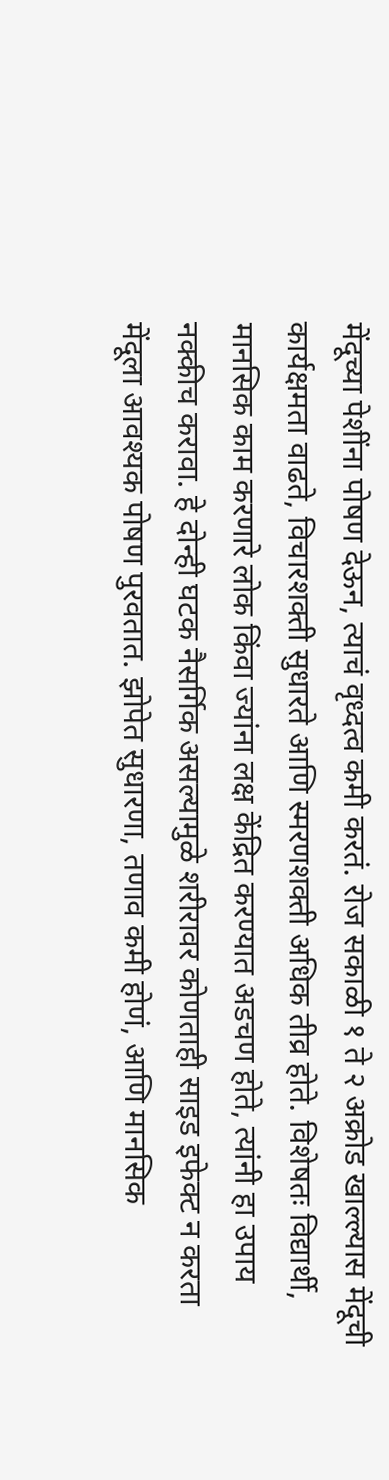मेंदूच्या पेशींना पोषण देऊन, त्याचं वृध्दत्व कमी करतं. रोज सकाळी १ ते २ अक्रोड खाल्ल्यास मेंदूची कार्यक्षमता वाढते, विचारशक्ती सुधारते आणि स्मरणशक्ती अधिक तीव्र होते. विशेषतः विद्यार्थी, मानसिक काम करणारे लोक किंवा ज्यांना लक्ष केंद्रित करण्यात अडचण होते, त्यांनी हा उपाय नक्कीच करावा. हे दोन्ही घटक नैसर्गिक असल्यामुळे शरीरावर कोणताही साइड इफेक्ट न करता मेंदूला आवश्यक पोषण पुरवतात. झोपेत सुधारणा, तणाव कमी होणं, आणि मानसिक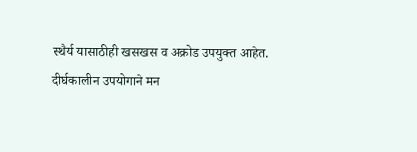स्थैर्य यासाठीही खसखस व अक्रोड उपयुक्त आहेत. दीर्घकालीन उपयोगाने मन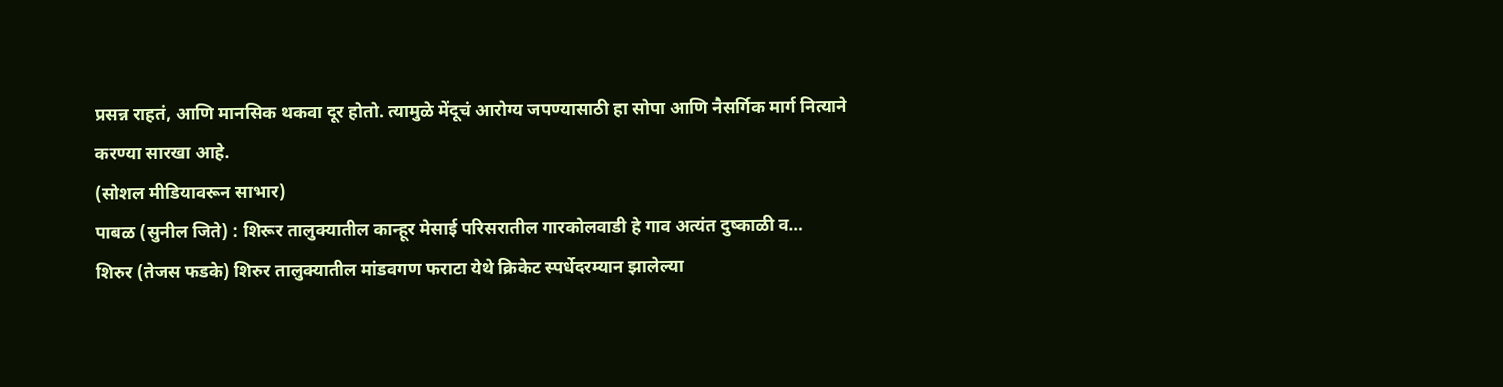प्रसन्न राहतं, आणि मानसिक थकवा दूर होतो. त्यामुळे मेंदूचं आरोग्य जपण्यासाठी हा सोपा आणि नैसर्गिक मार्ग नित्याने करण्या सारखा आहे.
(सोशल मीडियावरून साभार)
पाबळ (सुनील जिते) : शिरूर तालुक्यातील कान्हूर मेसाई परिसरातील गारकोलवाडी हे गाव अत्यंत दुष्काळी व…
शिरुर (तेजस फडके) शिरुर तालुक्यातील मांडवगण फराटा येथे क्रिकेट स्पर्धेदरम्यान झालेल्या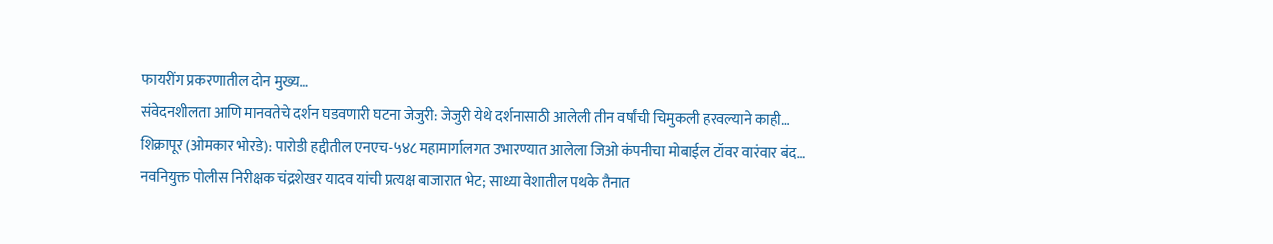फायरींग प्रकरणातील दोन मुख्य…
संवेदनशीलता आणि मानवतेचे दर्शन घडवणारी घटना जेजुरी: जेजुरी येथे दर्शनासाठी आलेली तीन वर्षांची चिमुकली हरवल्याने काही…
शिक्रापूर (ओमकार भोरडे): पारोडी हद्दीतील एनएच-५४८ महामार्गालगत उभारण्यात आलेला जिओ कंपनीचा मोबाईल टॉवर वारंवार बंद…
नवनियुक्त पोलीस निरीक्षक चंद्रशेखर यादव यांची प्रत्यक्ष बाजारात भेट; साध्या वेशातील पथके तैनात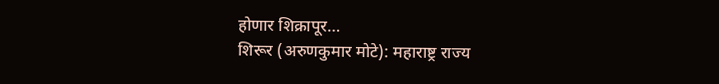होणार शिक्रापूर…
शिरूर (अरुणकुमार मोटे): महाराष्ट्र राज्य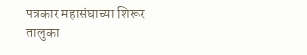पत्रकार महासंघाच्या शिरूर तालुका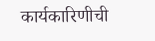कार्यकारिणीची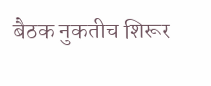बैठक नुकतीच शिरूर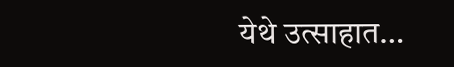येथे उत्साहात…